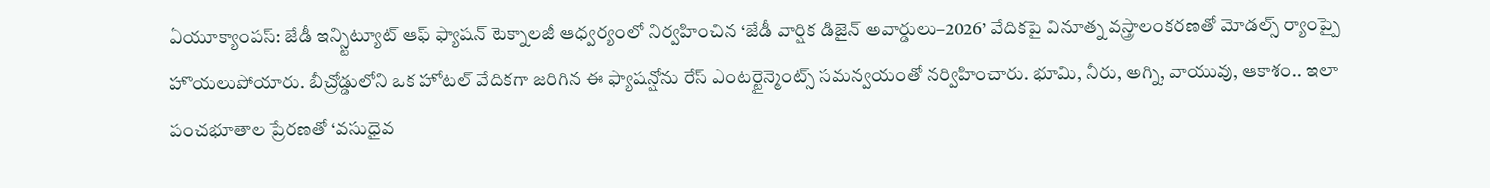ఏయూక్యాంపస్: జేడీ ఇన్స్టిట్యూట్ ఆఫ్ ఫ్యాషన్ టెక్నాలజీ ఆధ్వర్యంలో నిర్వహించిన ‘జేడీ వార్షిక డిజైన్ అవార్డులు–2026’ వేదికపై వినూత్న వస్త్రాలంకరణతో మోడల్స్ ర్యాంప్పై హొయలుపోయారు. బీచ్రోడ్డులోని ఒక హోటల్ వేదికగా జరిగిన ఈ ఫ్యాషన్షోను రేస్ ఎంటర్టైన్మెంట్స్ సమన్వయంతో నర్విహించారు. భూమి, నీరు, అగ్ని, వాయువు, ఆకాశం.. ఇలా పంచభూతాల ప్రేరణతో ‘వసుధైవ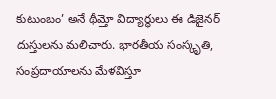కుటుంబం’ అనే థీమ్తో విద్యార్థులు ఈ డిజైనర్ దుస్తులను మలిచారు. భారతీయ సంస్కృతి, సంప్రదాయాలను మేళవిస్తూ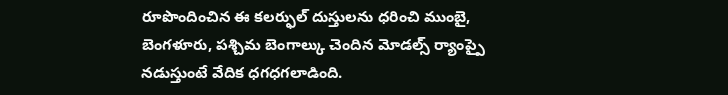రూపొందించిన ఈ కలర్ఫుల్ దుస్తులను ధరించి ముంబై, బెంగళూరు, పశ్చిమ బెంగాల్కు చెందిన మోడల్స్ ర్యాంప్పై నడుస్తుంటే వేదిక ధగధగలాడింది.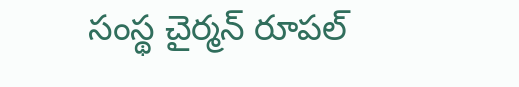సంస్థ చైర్మన్ రూపల్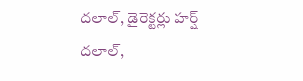దలాల్, డైరెక్టర్లు హర్ష్ దలాల్,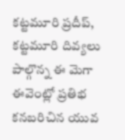కట్టమూరి ప్రదీప్, కట్టమూరి దివ్యలు పాల్గొన్న ఈ మెగా ఈవెంట్లో ప్రతిభ కనబరిచిన యువ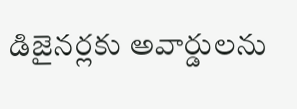డిజైనర్లకు అవార్డులను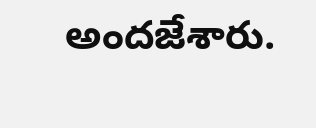అందజేశారు.